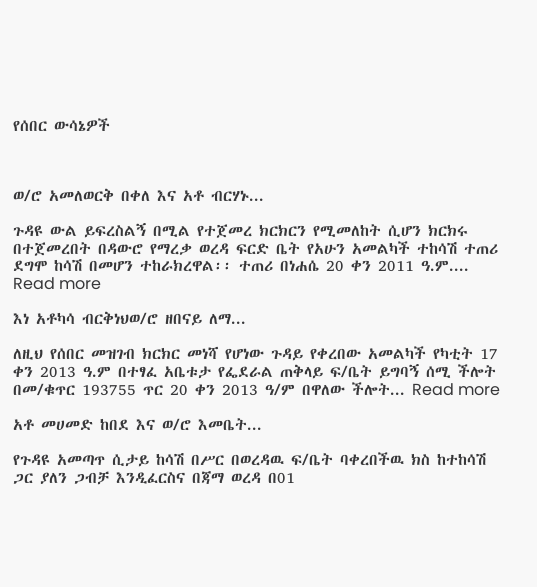የሰበር ውሳኔዎች



ወ/ሮ አመለወርቅ በቀለ እና አቶ ብርሃኑ...

ጉዳዩ ውል ይፍረስልኝ በሚል የተጀመረ ክርክርን የሚመለከት ሲሆን ክርክሩ በተጀመረበት በዳውሮ የማረቃ ወረዳ ፍርድ ቤት የአሁን አመልካች ተከሳሽ ተጠሪ ደግሞ ከሳሽ በመሆን ተከራክረዋል፡፡ ተጠሪ በነሐሴ 20 ቀን 2011 ዓ.ም.... Read more

እነ አቶካሳ ብርቅነህወ/ሮ ዘበናይ ለማ...

ለዚህ የሰበር መዝገብ ክርክር መነሻ የሆነው ጉዳይ የቀረበው አመልካች የካቲት 17 ቀን 2013 ዓ.ም በተፃፈ አቤቱታ የፌደራል ጠቅላይ ፍ/ቤት ይግባኝ ሰሚ ችሎት በመ/ቁጥር 193755 ጥር 20 ቀን 2013 ዓ/ም በዋለው ችሎት... Read more

አቶ መሀመድ ከበደ እና ወ/ሮ እመቤት...

የጉዳዩ አመጣጥ ሲታይ ከሳሽ በሥር በወረዳዉ ፍ/ቤት ባቀረበችዉ ክስ ከተከሳሽ ጋር ያለን ጋብቻ እንዲፈርስና በጃማ ወረዳ በ01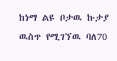ከነማ ልዩ ቦታዉ ኩታያ ዉስጥ የሚገኘዉ ባለ70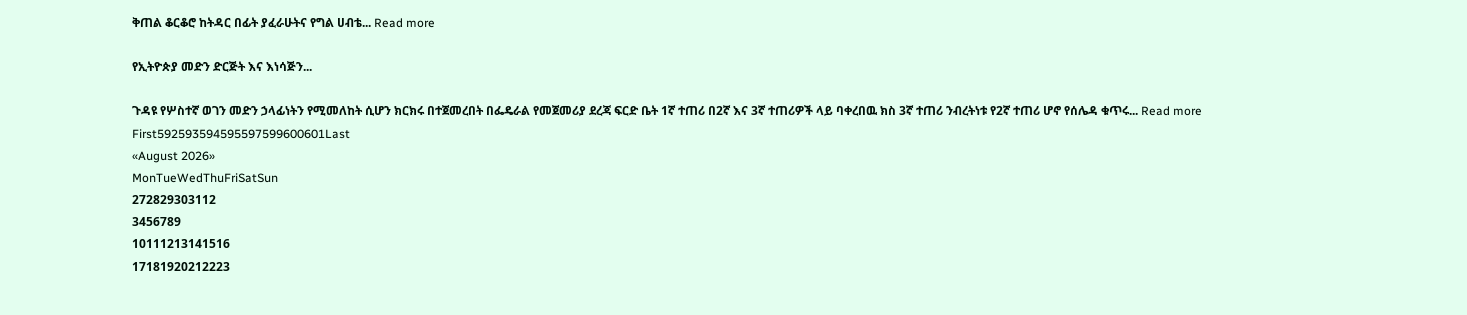ቅጠል ቆርቆሮ ከትዳር በፊት ያፈራሁትና የግል ሀብቴ... Read more

የኢትዮጵያ መድን ድርጅት እና እነሳጅን...

ጉዳዩ የሦስተኛ ወገን መድን ኃላፊነትን የሚመለከት ሲሆን ክርክሩ በተጀመረበት በፌዴራል የመጀመሪያ ደረጃ ፍርድ ቤት 1ኛ ተጠሪ በ2ኛ እና 3ኛ ተጠሪዎች ላይ ባቀረበዉ ክስ 3ኛ ተጠሪ ንብረትነቱ የ2ኛ ተጠሪ ሆኖ የሰሌዳ ቁጥሩ... Read more
First592593594595597599600601Last
«August 2026»
MonTueWedThuFriSatSun
272829303112
3456789
10111213141516
17181920212223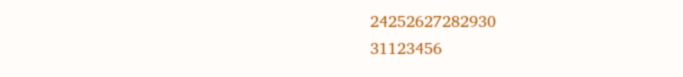24252627282930
31123456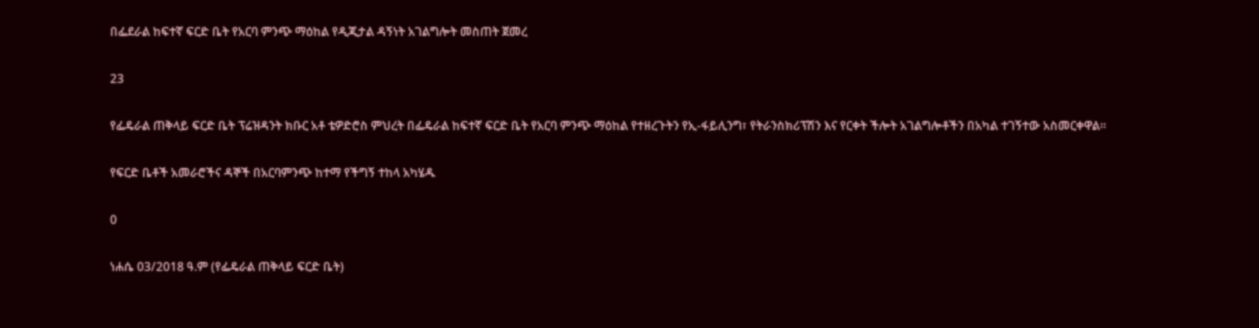በፌደራል ከፍተኛ ፍርድ ቤት የአርባ ምንጭ ማዕከል የዲጂታል ዳኝነት አገልግሎት መስጠት ጀመረ

23

የፌዴራል ጠቅላይ ፍርድ ቤት ፕሬዝዳንት ክቡር አቶ ቴዎድሮስ ምህረት በፌዴራል ከፍተኛ ፍርድ ቤት የአርባ ምንጭ ማዕከል የተዘረጉትን የኢ-ፋይሊንግ፣ የትራንስክሪፕሽን እና የርቀት ችሎት አገልግሎቶችን በአካል ተገኝተው አስመርቀዋል።

የፍርድ ቤቶች አመራሮችና ዳኞች በአርባምንጭ ከተማ የችግኝ ተከላ አካሄዱ

0

ነሐሴ 03/2018 ዓ.ም (የፌዴራል ጠቅላይ ፍርድ ቤት)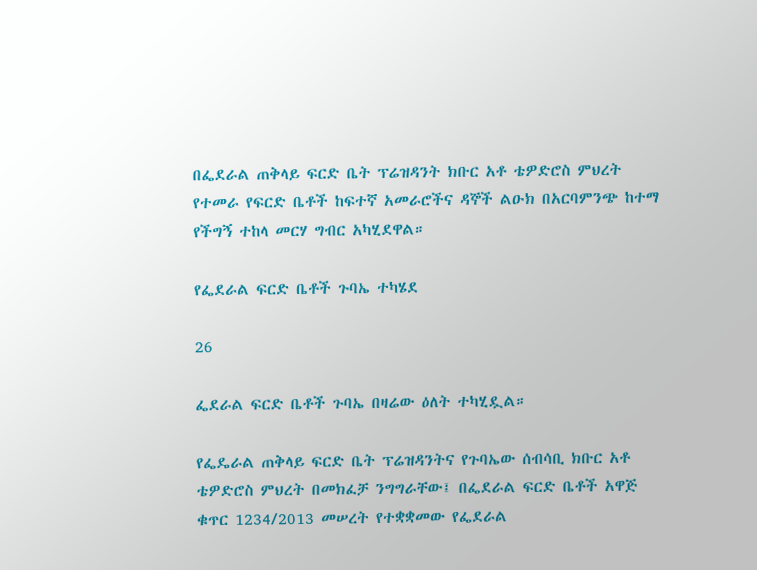በፌደራል ጠቅላይ ፍርድ ቤት ፕሬዝዳንት ክቡር አቶ ቴዎድሮስ ምህረት የተመራ የፍርድ ቤቶች ከፍተኛ አመራሮችና ዳኞች ልዑክ በአርባምንጭ ከተማ የችግኝ ተከላ መርሃ ግብር አካሂደዋል።

የፌደራል ፍርድ ቤቶች ጉባኤ ተካሄደ

26

ፌደራል ፍርድ ቤቶች ጉባኤ በዛሬው ዕለት ተካሂዷል።

የፌዴራል ጠቅላይ ፍርድ ቤት ፕሬዝዳንትና የጉባኤው ሰብሳቢ ክቡር አቶ ቴዎድሮስ ምህረት በመክፈቻ ንግግራቸው፤ በፌደራል ፍርድ ቤቶች አዋጅ ቁጥር 1234/2013 መሠረት የተቋቋመው የፌደራል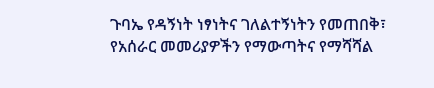ጉባኤ የዳኝነት ነፃነትና ገለልተኝነትን የመጠበቅ፣ የአሰራር መመሪያዎችን የማውጣትና የማሻሻል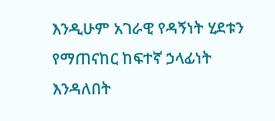እንዲሁም አገራዊ የዳኝነት ሂደቱን የማጠናከር ከፍተኛ ኃላፊነት እንዳለበት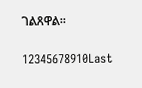ገልጸዋል።

12345678910Last